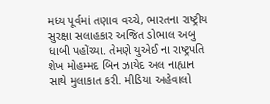મધ્ય પૂર્વમાં તણાવ વચ્ચે, ભારતના રાષ્ટ્રીય સુરક્ષા સલાહકાર અજિત ડોભાલ અબુ ધાબી પહોંચ્યા. તેમણે યુએઈ ના રાષ્ટ્રપતિ શેખ મોહમ્મદ બિન ઝાયેદ અલ નાહ્યાન સાથે મુલાકાત કરી. મીડિયા અહેવાલો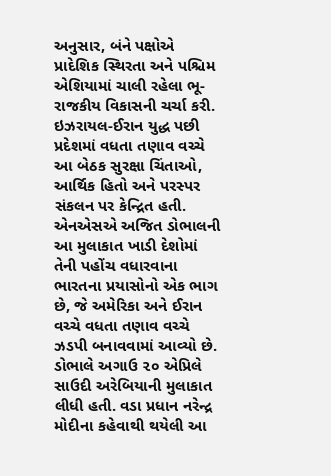અનુસાર, બંને પક્ષોએ પ્રાદેશિક સ્થિરતા અને પશ્ચિમ એશિયામાં ચાલી રહેલા ભૂ-રાજકીય વિકાસની ચર્ચા કરી. ઇઝરાયલ-ઈરાન યુદ્ધ પછી પ્રદેશમાં વધતા તણાવ વચ્ચે આ બેઠક સુરક્ષા ચિંતાઓ, આર્થિક હિતો અને પરસ્પર સંકલન પર કેન્દ્રિત હતી.
એનએસએ અજિત ડોભાલની આ મુલાકાત ખાડી દેશોમાં તેની પહોંચ વધારવાના ભારતના પ્રયાસોનો એક ભાગ છે, જે અમેરિકા અને ઈરાન વચ્ચે વધતા તણાવ વચ્ચે ઝડપી બનાવવામાં આવ્યો છે. ડોભાલે અગાઉ ૨૦ એપ્રિલે સાઉદી અરેબિયાની મુલાકાત લીધી હતી. વડા પ્રધાન નરેન્દ્ર મોદીના કહેવાથી થયેલી આ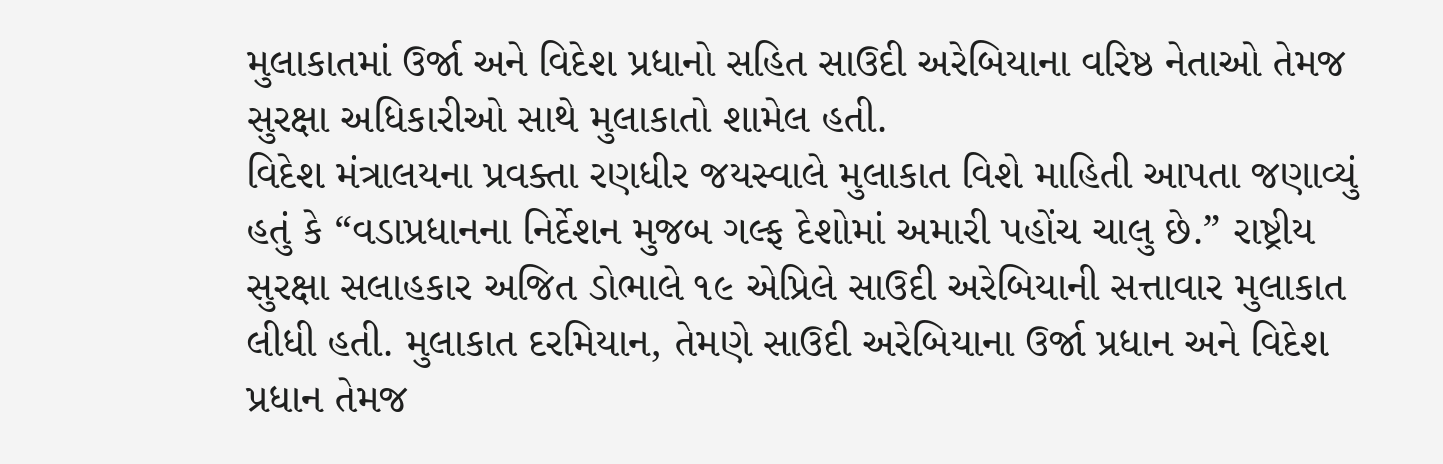મુલાકાતમાં ઉર્જા અને વિદેશ પ્રધાનો સહિત સાઉદી અરેબિયાના વરિષ્ઠ નેતાઓ તેમજ સુરક્ષા અધિકારીઓ સાથે મુલાકાતો શામેલ હતી.
વિદેશ મંત્રાલયના પ્રવક્તા રણધીર જયસ્વાલે મુલાકાત વિશે માહિતી આપતા જણાવ્યું હતું કે “વડાપ્રધાનના નિર્દેશન મુજબ ગલ્ફ દેશોમાં અમારી પહોંચ ચાલુ છે.” રાષ્ટ્રીય સુરક્ષા સલાહકાર અજિત ડોભાલે ૧૯ એપ્રિલે સાઉદી અરેબિયાની સત્તાવાર મુલાકાત લીધી હતી. મુલાકાત દરમિયાન, તેમણે સાઉદી અરેબિયાના ઉર્જા પ્રધાન અને વિદેશ પ્રધાન તેમજ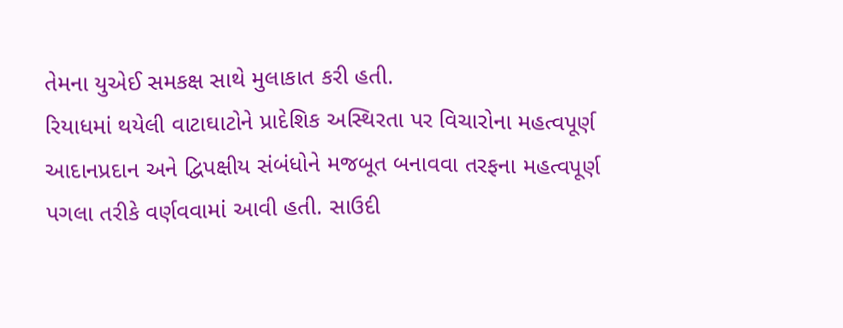તેમના યુએઈ સમકક્ષ સાથે મુલાકાત કરી હતી.
રિયાધમાં થયેલી વાટાઘાટોને પ્રાદેશિક અસ્થિરતા પર વિચારોના મહત્વપૂર્ણ આદાનપ્રદાન અને દ્વિપક્ષીય સંબંધોને મજબૂત બનાવવા તરફના મહત્વપૂર્ણ પગલા તરીકે વર્ણવવામાં આવી હતી. સાઉદી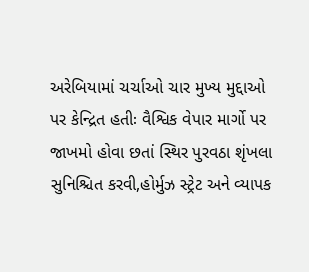અરેબિયામાં ચર્ચાઓ ચાર મુખ્ય મુદ્દાઓ પર કેન્દ્રિત હતીઃ વૈશ્વિક વેપાર માર્ગો પર જાખમો હોવા છતાં સ્થિર પુરવઠા શૃંખલા સુનિશ્ચિત કરવી,હોર્મુઝ સ્ટ્રેટ અને વ્યાપક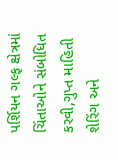પર્શિયન ગલ્ફ ક્ષેત્રમાં ચિંતાઓને સંબોધિત કરવી,ગુપ્ત માહિતી શેરિંગ અને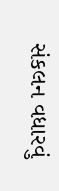સંકલન વધારવું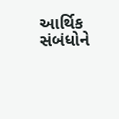આર્થિક સંબંધોને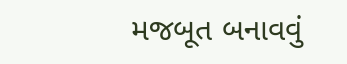મજબૂત બનાવવું